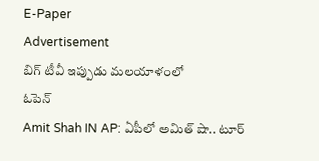E-Paper
Advertisement
బిగ్ టీవీ ఇప్పుడు మలయాళంలో
ఓపెన్
Amit Shah IN AP: ఏపీలో అమిత్ షా.. టూర్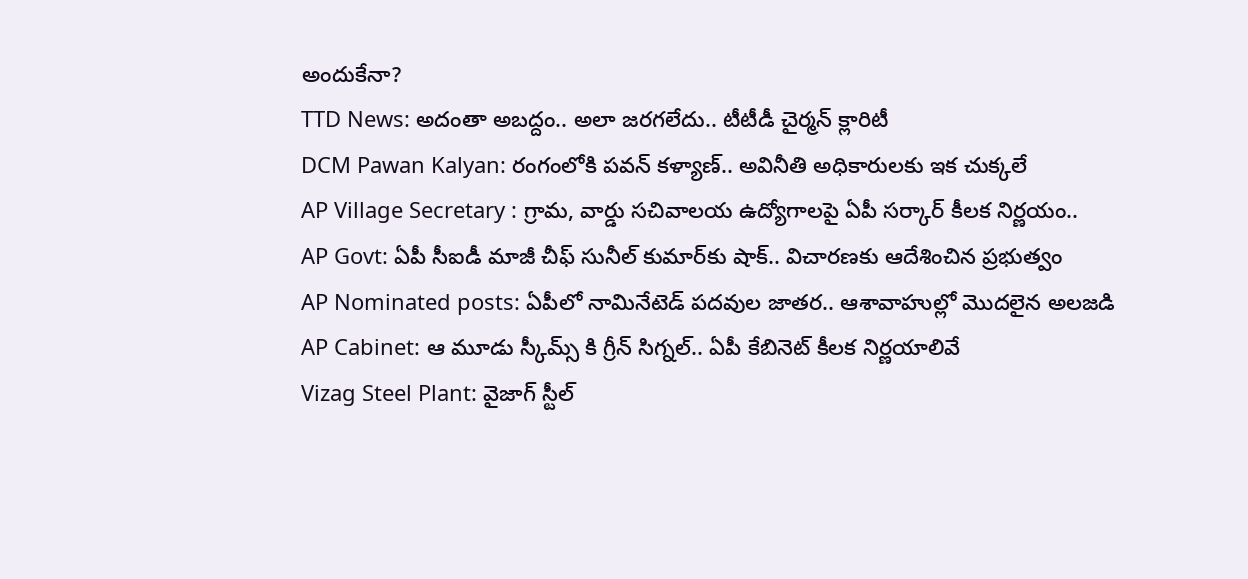అందుకేనా?
TTD News: అదంతా అబద్దం.. అలా జరగలేదు.. టీటీడీ చైర్మన్ క్లారిటీ
DCM Pawan Kalyan: రంగంలోకి పవన్ కళ్యాణ్.. అవినీతి అధికారులకు ఇక చుక్కలే
AP Village Secretary : గ్రామ, వార్డు సచివాలయ ఉద్యోగాలపై ఏపీ సర్కార్ కీలక నిర్ణయం..
AP Govt: ఏపీ సీఐడీ మాజీ చీఫ్ సునీల్ కుమార్‌కు షాక్.. విచారణకు ఆదేశించిన ప్రభుత్వం
AP Nominated posts: ఏపీలో నామినేటెడ్ పదవుల జాతర.. ఆశావాహుల్లో మొదలైన అలజడి
AP Cabinet: ఆ మూడు స్కీమ్స్ కి గ్రీన్ సిగ్నల్.. ఏపీ కేబినెట్ కీలక నిర్ణయాలివే
Vizag Steel Plant: వైజాగ్‌ స్టీల్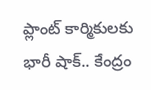ప్లాంట్ కార్మికులకు భారీ షాక్.. కేంద్రం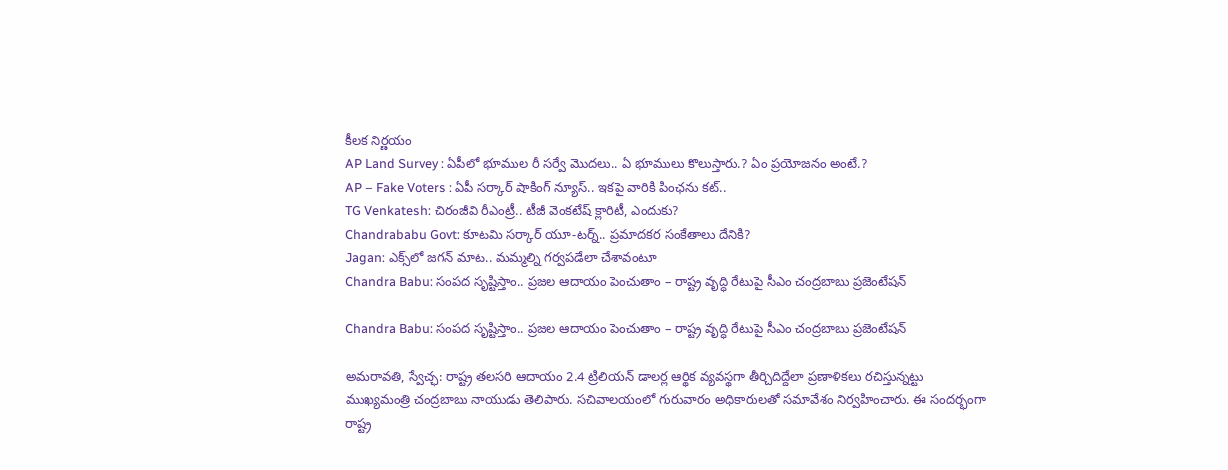కీలక నిర్ణయం
AP Land Survey : ఏపీలో భూముల రీ సర్వే మొదలు.. ఏ భూములు కొలుస్తారు.? ఏం ప్రయోజనం అంటే.?
AP – Fake Voters : ఏపీ సర్కార్ షాకింగ్ న్యూస్.. ఇకపై వారికి పింఛను కట్..
TG Venkatesh: చిరంజీవి రీఎంట్రీ.. టీజీ వెంకటేష్ క్లారిటీ, ఎందుకు?
Chandrababu Govt: కూటమి సర్కార్ యూ-టర్న్.. ప్రమాదకర సంకేతాలు దేనికి?
Jagan: ఎక్స్‌లో జగన్ మాట.. మమ్మల్ని గర్వపడేలా చేశావంటూ
Chandra Babu: సంపద సృష్టిస్తాం.. ప్రజల ఆదాయం పెంచుతాం – రాష్ట్ర వృద్ధి రేటుపై సీఎం చంద్రబాబు ప్రజెంటేషన్

Chandra Babu: సంపద సృష్టిస్తాం.. ప్రజల ఆదాయం పెంచుతాం – రాష్ట్ర వృద్ధి రేటుపై సీఎం చంద్రబాబు ప్రజెంటేషన్

అమరావతి, స్వేచ్ఛ: రాష్ట్ర తలసరి ఆదాయం 2.4 ట్రిలియన్ డాలర్ల ఆర్థిక వ్యవస్థగా తీర్చిదిద్దేలా ప్రణాళికలు రచిస్తున్నట్టు ముఖ్యమంత్రి చంద్రబాబు నాయుడు తెలిపారు. సచివాలయంలో గురువారం అధికారులతో సమావేశం నిర్వహించారు. ఈ సందర్భంగా రాష్ట్ర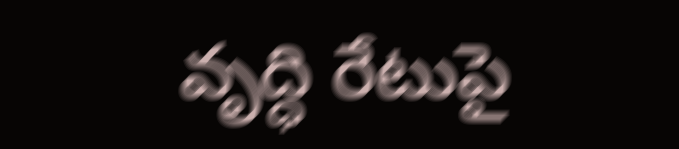వృద్ధి రేటుపై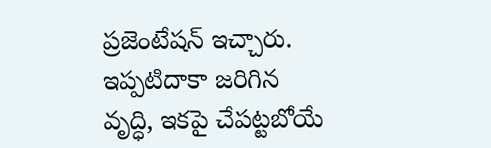ప్రజెంటేషన్ ఇచ్చారు. ఇప్పటిదాకా జరిగిన వృద్ధి, ఇకపై చేపట్టబోయే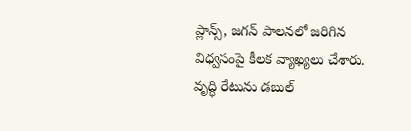ప్లాన్స్, జగన్ పాలనలో జరిగిన విధ్వసంపై కీలక వ్యాఖ్యలు చేశారు. వృద్ధి రేటును డబుల్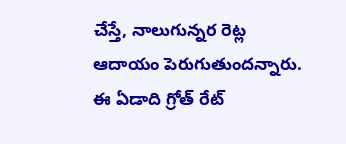చేస్తే, నాలుగున్నర రెట్ల ఆదాయం పెరుగుతుందన్నారు. ఈ ఏడాది గ్రోత్ రేట్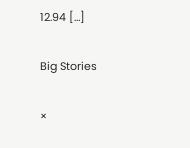12.94 […]

Big Stories

×